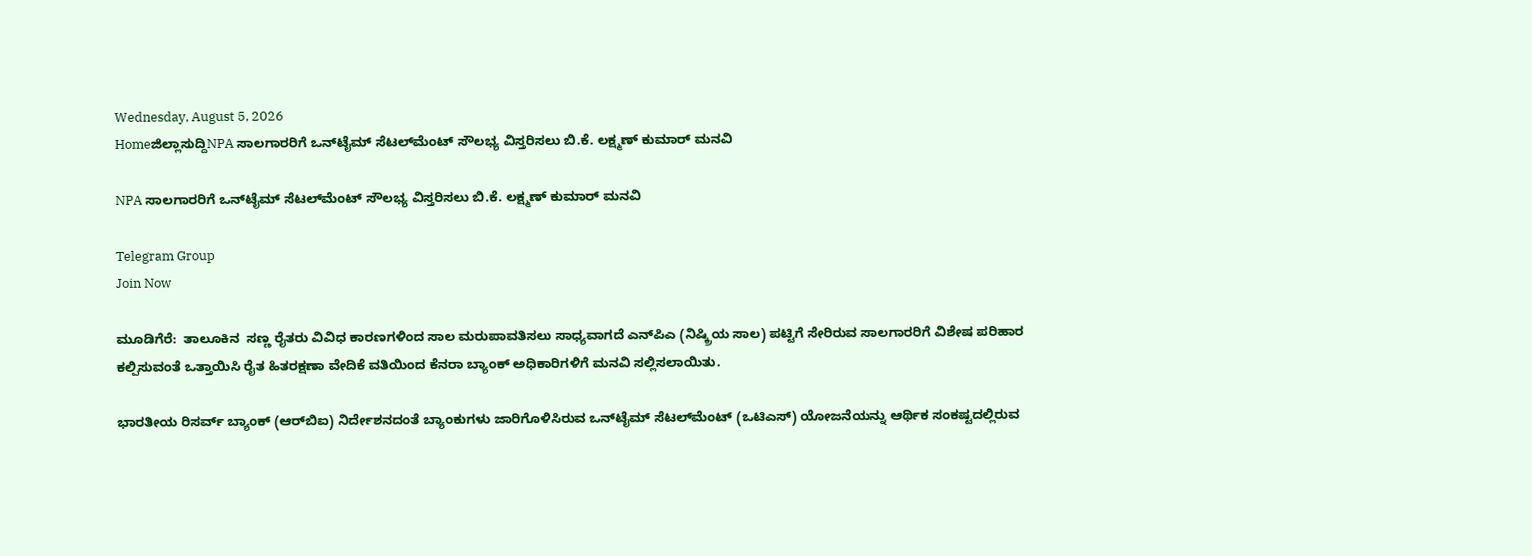Wednesday, August 5, 2026
Homeಜಿಲ್ಲಾಸುದ್ದಿNPA ಸಾಲಗಾರರಿಗೆ ಒನ್‌ಟೈಮ್ ಸೆಟಲ್‌ಮೆಂಟ್ ಸೌಲಭ್ಯ ವಿಸ್ತರಿಸಲು ಬಿ.ಕೆ. ಲಕ್ಷ್ಮಣ್ ಕುಮಾರ್ ಮನವಿ

NPA ಸಾಲಗಾರರಿಗೆ ಒನ್‌ಟೈಮ್ ಸೆಟಲ್‌ಮೆಂಟ್ ಸೌಲಭ್ಯ ವಿಸ್ತರಿಸಲು ಬಿ.ಕೆ. ಲಕ್ಷ್ಮಣ್ ಕುಮಾರ್ ಮನವಿ

Telegram Group
Join Now

ಮೂಡಿಗೆರೆ:  ತಾಲೂಕಿನ  ಸಣ್ಣ ರೈತರು ವಿವಿಧ ಕಾರಣಗಳಿಂದ ಸಾಲ ಮರುಪಾವತಿಸಲು ಸಾಧ್ಯವಾಗದೆ ಎನ್‌ಪಿಎ (ನಿಷ್ಕ್ರಿಯ ಸಾಲ) ಪಟ್ಟಿಗೆ ಸೇರಿರುವ ಸಾಲಗಾರರಿಗೆ ವಿಶೇಷ ಪರಿಹಾರ ಕಲ್ಪಿಸುವಂತೆ ಒತ್ತಾಯಿಸಿ ರೈತ ಹಿತರಕ್ಷಣಾ ವೇದಿಕೆ ವತಿಯಿಂದ ಕೆನರಾ ಬ್ಯಾಂಕ್ ಅಧಿಕಾರಿಗಳಿಗೆ ಮನವಿ ಸಲ್ಲಿಸಲಾಯಿತು.

ಭಾರತೀಯ ರಿಸರ್ವ್ ಬ್ಯಾಂಕ್ (ಆರ್‌ಬಿಐ) ನಿರ್ದೇಶನದಂತೆ ಬ್ಯಾಂಕುಗಳು ಜಾರಿಗೊಳಿಸಿರುವ ಒನ್‌ಟೈಮ್ ಸೆಟಲ್‌ಮೆಂಟ್ (ಒಟಿಎಸ್) ಯೋಜನೆಯನ್ನು ಆರ್ಥಿಕ ಸಂಕಷ್ಟದಲ್ಲಿರುವ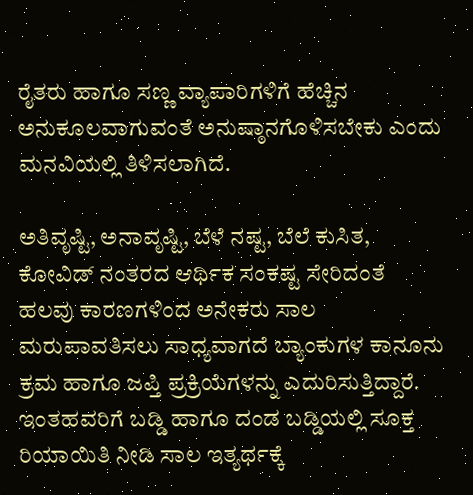ರೈತರು ಹಾಗೂ ಸಣ್ಣ ವ್ಯಾಪಾರಿಗಳಿಗೆ ಹೆಚ್ಚಿನ ಅನುಕೂಲವಾಗುವಂತೆ ಅನುಷ್ಠಾನಗೊಳಿಸಬೇಕು ಎಂದು ಮನವಿಯಲ್ಲಿ ತಿಳಿಸಲಾಗಿದೆ.

ಅತಿವೃಷ್ಟಿ, ಅನಾವೃಷ್ಟಿ, ಬೆಳೆ ನಷ್ಟ, ಬೆಲೆ ಕುಸಿತ, ಕೋವಿಡ್ ನಂತರದ ಆರ್ಥಿಕ ಸಂಕಷ್ಟ ಸೇರಿದಂತೆ ಹಲವು ಕಾರಣಗಳಿಂದ ಅನೇಕರು ಸಾಲ ಮರುಪಾವತಿಸಲು ಸಾಧ್ಯವಾಗದೆ ಬ್ಯಾಂಕುಗಳ ಕಾನೂನು ಕ್ರಮ ಹಾಗೂ ಜಪ್ತಿ ಪ್ರಕ್ರಿಯೆಗಳನ್ನು ಎದುರಿಸುತ್ತಿದ್ದಾರೆ. ಇಂತಹವರಿಗೆ ಬಡ್ಡಿ ಹಾಗೂ ದಂಡ ಬಡ್ಡಿಯಲ್ಲಿ ಸೂಕ್ತ ರಿಯಾಯಿತಿ ನೀಡಿ ಸಾಲ ಇತ್ಯರ್ಥಕ್ಕೆ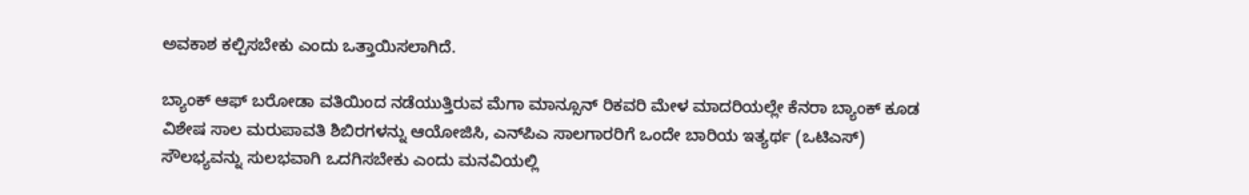ಅವಕಾಶ ಕಲ್ಪಿಸಬೇಕು ಎಂದು ಒತ್ತಾಯಿಸಲಾಗಿದೆ.

ಬ್ಯಾಂಕ್ ಆಫ್ ಬರೋಡಾ ವತಿಯಿಂದ ನಡೆಯುತ್ತಿರುವ ಮೆಗಾ ಮಾನ್ಸೂನ್ ರಿಕವರಿ ಮೇಳ ಮಾದರಿಯಲ್ಲೇ ಕೆನರಾ ಬ್ಯಾಂಕ್ ಕೂಡ ವಿಶೇಷ ಸಾಲ ಮರುಪಾವತಿ ಶಿಬಿರಗಳನ್ನು ಆಯೋಜಿಸಿ, ಎನ್‌ಪಿಎ ಸಾಲಗಾರರಿಗೆ ಒಂದೇ ಬಾರಿಯ ಇತ್ಯರ್ಥ (ಒಟಿಎಸ್) ಸೌಲಭ್ಯವನ್ನು ಸುಲಭವಾಗಿ ಒದಗಿಸಬೇಕು ಎಂದು ಮನವಿಯಲ್ಲಿ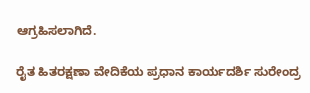ಆಗ್ರಹಿಸಲಾಗಿದೆ.

ರೈತ ಹಿತರಕ್ಷಣಾ ವೇದಿಕೆಯ ಪ್ರಧಾನ ಕಾರ್ಯದರ್ಶಿ ಸುರೇಂದ್ರ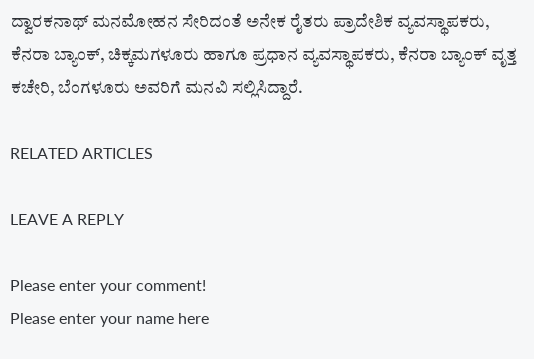ದ್ವಾರಕನಾಥ್ ಮನಮೋಹನ ಸೇರಿದಂತೆ ಅನೇಕ ರೈತರು ಪ್ರಾದೇಶಿಕ ವ್ಯವಸ್ಥಾಪಕರು, ಕೆನರಾ ಬ್ಯಾಂಕ್, ಚಿಕ್ಕಮಗಳೂರು ಹಾಗೂ ಪ್ರಧಾನ ವ್ಯವಸ್ಥಾಪಕರು, ಕೆನರಾ ಬ್ಯಾಂಕ್ ವೃತ್ತ ಕಚೇರಿ, ಬೆಂಗಳೂರು ಅವರಿಗೆ ಮನವಿ ಸಲ್ಲಿಸಿದ್ದಾರೆ.

RELATED ARTICLES

LEAVE A REPLY

Please enter your comment!
Please enter your name here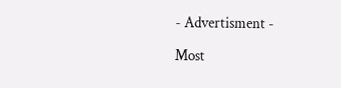- Advertisment -

Most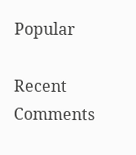Popular

Recent Comments